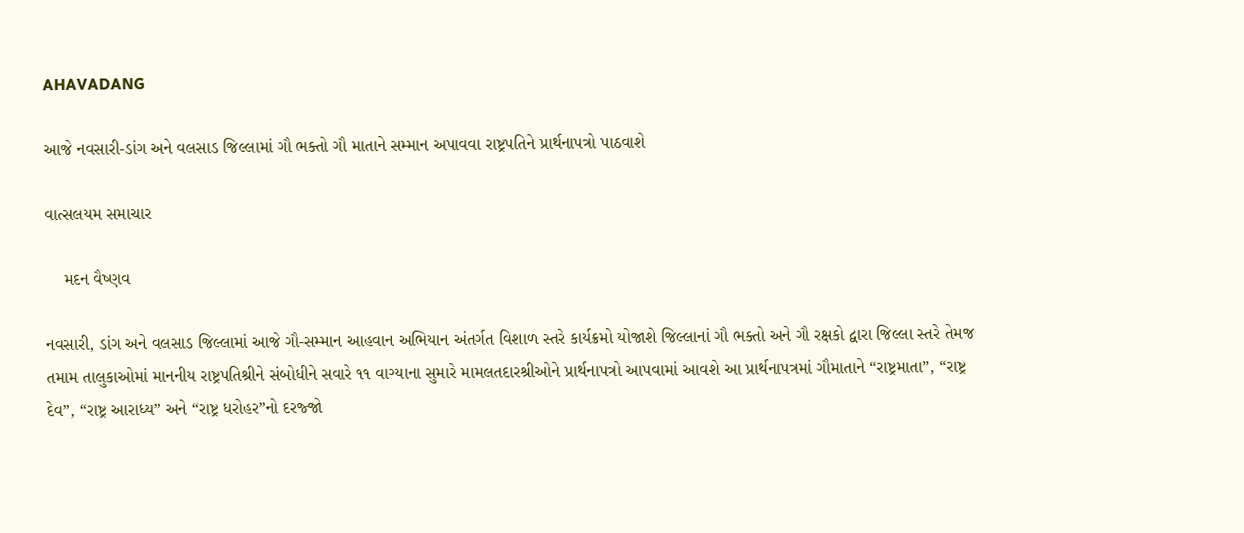AHAVADANG

આજે નવસારી-ડાંગ અને વલસાડ જિલ્લામાં ગૌ ભક્તો ગૌ માતાને સમ્માન અપાવવા રાષ્ટ્રપતિને પ્રાર્થનાપત્રો પાઠવાશે

વાત્સલયમ સમાચાર

    મદન વૈષ્ણવ

નવસારી, ડાંગ અને વલસાડ જિલ્લામાં આજે ગૌ-સમ્માન આહવાન અભિયાન અંતર્ગત વિશાળ સ્તરે કાર્યક્રમો યોજાશે જિલ્લાનાં ગૌ ભક્તો અને ગૌ રક્ષકો દ્વારા જિલ્લા સ્તરે તેમજ તમામ તાલુકાઓમાં માનનીય રાષ્ટ્રપતિશ્રીને સંબોધીને સવારે ૧૧ વાગ્યાના સુમારે મામલતદારશ્રીઓને પ્રાર્થનાપત્રો આપવામાં આવશે આ પ્રાર્થનાપત્રમાં ગૌમાતાને “રાષ્ટ્રમાતા”, “રાષ્ટ્ર દેવ”, “રાષ્ટ્ર આરાધ્ય” અને “રાષ્ટ્ર ધરોહર”નો દરજ્જો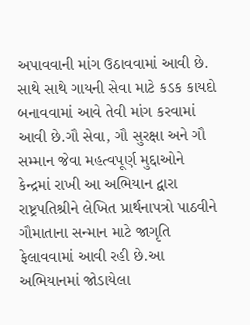અપાવવાની માંગ ઉઠાવવામાં આવી છે. સાથે સાથે ગાયની સેવા માટે કડક કાયદો બનાવવામાં આવે તેવી માંગ કરવામાં આવી છે.ગૌ સેવા, ગૌ સુરક્ષા અને ગૌ સમ્માન જેવા મહત્વપૂર્ણ મુદ્દાઓને કેન્દ્રમાં રાખી આ અભિયાન દ્વારા રાષ્ટ્રપતિશ્રીને લેખિત પ્રાર્થનાપત્રો પાઠવીને ગૌમાતાના સન્માન માટે જાગૃતિ ફેલાવવામાં આવી રહી છે.આ અભિયાનમાં જોડાયેલા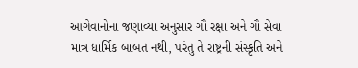આગેવાનોના જણાવ્યા અનુસાર ગૌ રક્ષા અને ગૌ સેવા માત્ર ધાર્મિક બાબત નથી, પરંતુ તે રાષ્ટ્રની સંસ્કૃતિ અને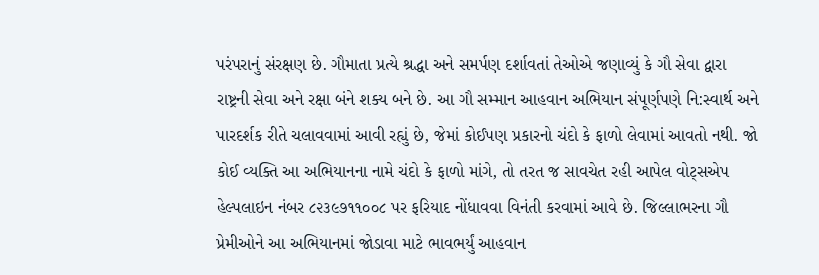પરંપરાનું સંરક્ષણ છે. ગૌમાતા પ્રત્યે શ્રદ્ધા અને સમર્પણ દર્શાવતાં તેઓએ જણાવ્યું કે ગૌ સેવા દ્વારા રાષ્ટ્રની સેવા અને રક્ષા બંને શક્ય બને છે. આ ગૌ સમ્માન આહવાન અભિયાન સંપૂર્ણપણે નિ:સ્વાર્થ અને પારદર્શક રીતે ચલાવવામાં આવી રહ્યું છે, જેમાં કોઈપણ પ્રકારનો ચંદો કે ફાળો લેવામાં આવતો નથી. જો કોઈ વ્યક્તિ આ અભિયાનના નામે ચંદો કે ફાળો માંગે, તો તરત જ સાવચેત રહી આપેલ વોટ્સએપ હેલ્પલાઇન નંબર ૮૨૩૯૭૧૧૦૦૮ પર ફરિયાદ નોંધાવવા વિનંતી કરવામાં આવે છે. જિલ્લાભરના ગૌ પ્રેમીઓને આ અભિયાનમાં જોડાવા માટે ભાવભર્યું આહવાન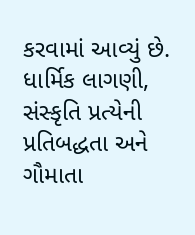કરવામાં આવ્યું છે. ધાર્મિક લાગણી, સંસ્કૃતિ પ્રત્યેની પ્રતિબદ્ધતા અને ગૌમાતા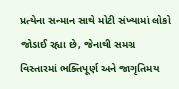પ્રત્યેના સન્માન સાથે મોટી સંખ્યામાં લોકો જોડાઈ રહ્યા છે, જેનાથી સમગ્ર વિસ્તારમાં ભક્તિપૂર્ણ અને જાગૃતિમય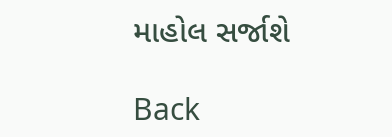માહોલ સર્જાશે

Back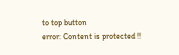to top button
error: Content is protected !!